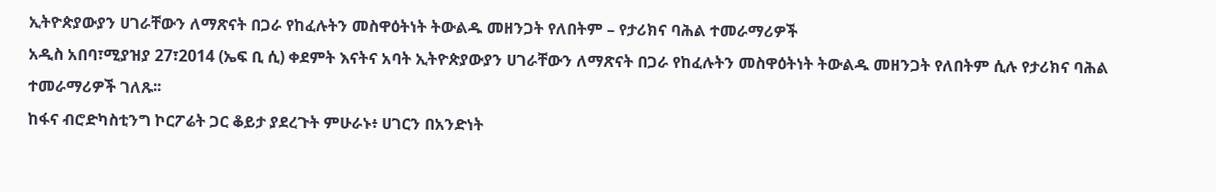ኢትዮጵያውያን ሀገራቸውን ለማጽናት በጋራ የከፈሉትን መስዋዕትነት ትውልዱ መዘንጋት የለበትም – የታሪክና ባሕል ተመራማሪዎች
አዲስ አበባ፣ሚያዝያ 27፣2014 (ኤፍ ቢ ሲ) ቀደምት እናትና አባት ኢትዮጵያውያን ሀገራቸውን ለማጽናት በጋራ የከፈሉትን መስዋዕትነት ትውልዱ መዘንጋት የለበትም ሲሉ የታሪክና ባሕል ተመራማሪዎች ገለጹ፡፡
ከፋና ብሮድካስቲንግ ኮርፖሬት ጋር ቆይታ ያደረጉት ምሁራኑ፥ ሀገርን በአንድነት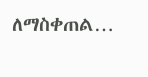ለማስቀጠል…